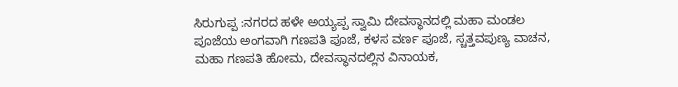ಸಿರುಗುಪ್ಪ :ನಗರದ ಹಳೇ ಅಯ್ಯಪ್ಪ ಸ್ವಾಮಿ ದೇವಸ್ಥಾನದಲ್ಲಿ ಮಹಾ ಮಂಡಲ ಪೂಜೆಯ ಅಂಗವಾಗಿ ಗಣಪತಿ ಪೂಜೆ, ಕಳಸ ವರ್ಣ ಪೂಜೆ, ಸ್ಚತ್ತವಪುಣ್ಯ ವಾಚನ, ಮಹಾ ಗಣಪತಿ ಹೋಮ, ದೇವಸ್ಥಾನದಲ್ಲಿನ ವಿನಾಯಕ,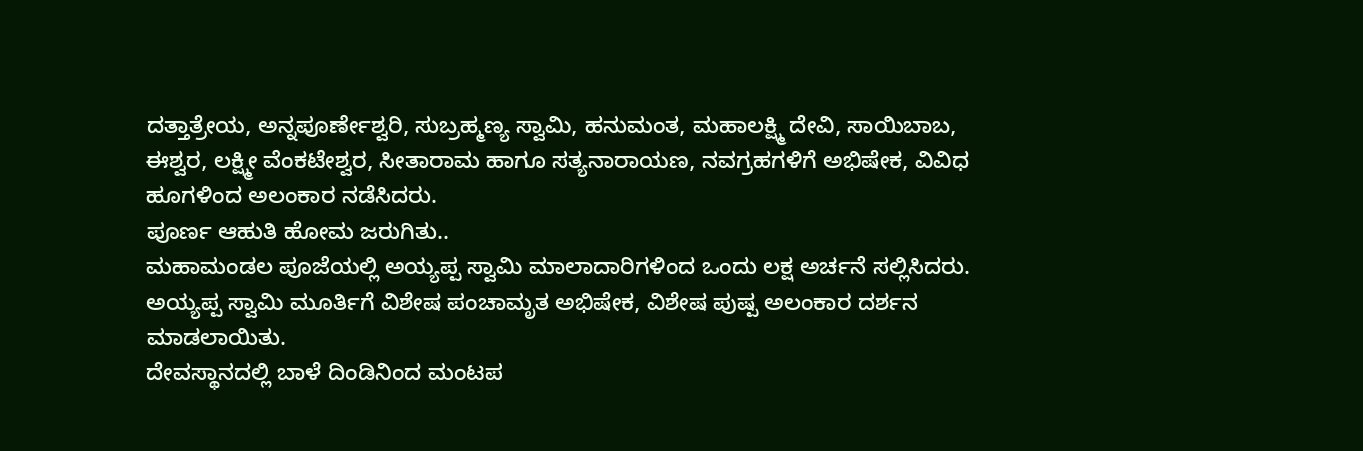ದತ್ತಾತ್ರೇಯ, ಅನ್ನಪೂರ್ಣೇಶ್ವರಿ, ಸುಬ್ರಹ್ಮಣ್ಯ ಸ್ವಾಮಿ, ಹನುಮಂತ, ಮಹಾಲಕ್ಷ್ಮಿ ದೇವಿ, ಸಾಯಿಬಾಬ, ಈಶ್ವರ, ಲಕ್ಷ್ಮೀ ವೆಂಕಟೇಶ್ವರ, ಸೀತಾರಾಮ ಹಾಗೂ ಸತ್ಯನಾರಾಯಣ, ನವಗ್ರಹಗಳಿಗೆ ಅಭಿಷೇಕ, ವಿವಿಧ ಹೂಗಳಿಂದ ಅಲಂಕಾರ ನಡೆಸಿದರು.
ಪೂರ್ಣ ಆಹುತಿ ಹೋಮ ಜರುಗಿತು..
ಮಹಾಮಂಡಲ ಪೂಜೆಯಲ್ಲಿ ಅಯ್ಯಪ್ಪ ಸ್ವಾಮಿ ಮಾಲಾದಾರಿಗಳಿಂದ ಒಂದು ಲಕ್ಷ ಅರ್ಚನೆ ಸಲ್ಲಿಸಿದರು.
ಅಯ್ಯಪ್ಪ ಸ್ವಾಮಿ ಮೂರ್ತಿಗೆ ವಿಶೇಷ ಪಂಚಾಮೃತ ಅಭಿಷೇಕ, ವಿಶೇಷ ಪುಷ್ಪ ಅಲಂಕಾರ ದರ್ಶನ ಮಾಡಲಾಯಿತು.
ದೇವಸ್ಥಾನದಲ್ಲಿ ಬಾಳೆ ದಿಂಡಿನಿಂದ ಮಂಟಪ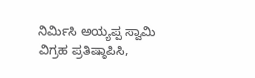ನಿರ್ಮಿಸಿ ಅಯ್ಯಪ್ಪ ಸ್ವಾಮಿ ವಿಗ್ರಹ ಪ್ರತಿಷ್ಠಾಪಿಸಿ,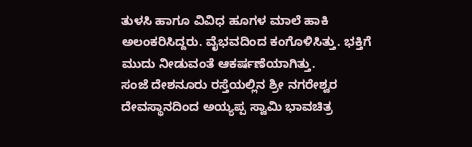ತುಳಸಿ ಹಾಗೂ ವಿವಿಧ ಹೂಗಳ ಮಾಲೆ ಹಾಕಿ ಅಲಂಕರಿಸಿದ್ದರು. ವೈಭವದಿಂದ ಕಂಗೊಳಿಸಿತ್ತು. ಭಕ್ತಿಗೆ ಮುದು ನೀಡುವಂತೆ ಆಕರ್ಷಣೆಯಾಗಿತ್ತು.
ಸಂಜೆ ದೇಶನೂರು ರಸ್ತೆಯಲ್ಲಿನ ಶ್ರೀ ನಗರೇಶ್ವರ ದೇವಸ್ಥಾನದಿಂದ ಅಯ್ಯಪ್ಪ ಸ್ವಾಮಿ ಭಾವಚಿತ್ರ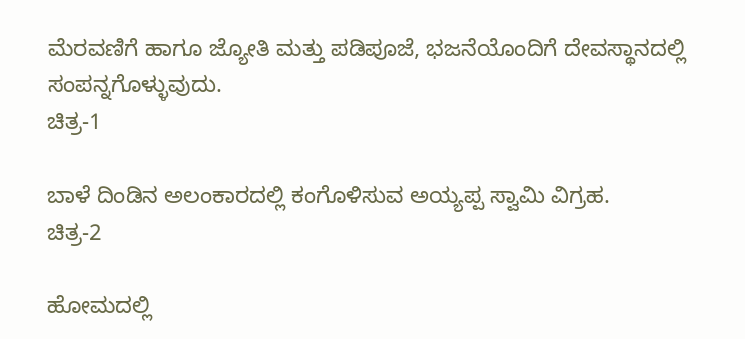ಮೆರವಣಿಗೆ ಹಾಗೂ ಜ್ಯೋತಿ ಮತ್ತು ಪಡಿಪೂಜೆ, ಭಜನೆಯೊಂದಿಗೆ ದೇವಸ್ಥಾನದಲ್ಲಿ ಸಂಪನ್ನಗೊಳ್ಳುವುದು.
ಚಿತ್ರ-1

ಬಾಳೆ ದಿಂಡಿನ ಅಲಂಕಾರದಲ್ಲಿ ಕಂಗೊಳಿಸುವ ಅಯ್ಯಪ್ಪ ಸ್ವಾಮಿ ವಿಗ್ರಹ.
ಚಿತ್ರ-2

ಹೋಮದಲ್ಲಿ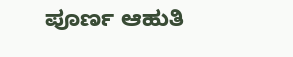ಪೂರ್ಣ ಆಹುತಿ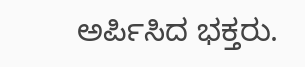ಅರ್ಪಿಸಿದ ಭಕ್ತರು.